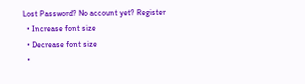Lost Password? No account yet? Register
  • Increase font size
  • Decrease font size
  •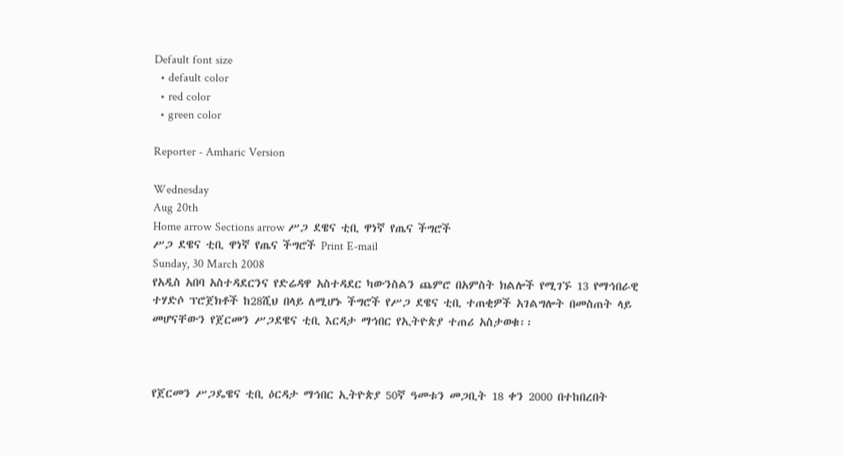Default font size
  • default color
  • red color
  • green color

Reporter - Amharic Version

Wednesday
Aug 20th
Home arrow Sections arrow ሥጋ ደዌና ቲቢ ዋነኛ የጤና ችግሮች
ሥጋ ደዌና ቲቢ ዋነኛ የጤና ችግሮች Print E-mail
Sunday, 30 March 2008
የአዲስ አበባ አስተዳደርንና የድሬዳዋ አስተዳደር ካውንስልን ጨምሮ በአምስት ክልሎች የሚገኙ 13 የማኅበራዊ ተሃድሶ ፕሮጀክቶች ከ28ሺህ በላይ ለሚሆኑ ችግሮች የሥጋ ደዌና ቲቢ ተጠቂዎች አገልግሎት በመስጠት ላይ መሆናቸውን የጀርመን ሥጋደዌና ቲቢ እርዳታ ማኅበር የኢትዮጵያ ተጠሪ አስታወቁ፡፡



የጀርመን ሥጋዴዌና ቲቢ ዕርዳታ ማኅበር ኢትዮጵያ 50ኛ ዓመቱን መጋቢት 18 ቀን 2000 በተከበረበት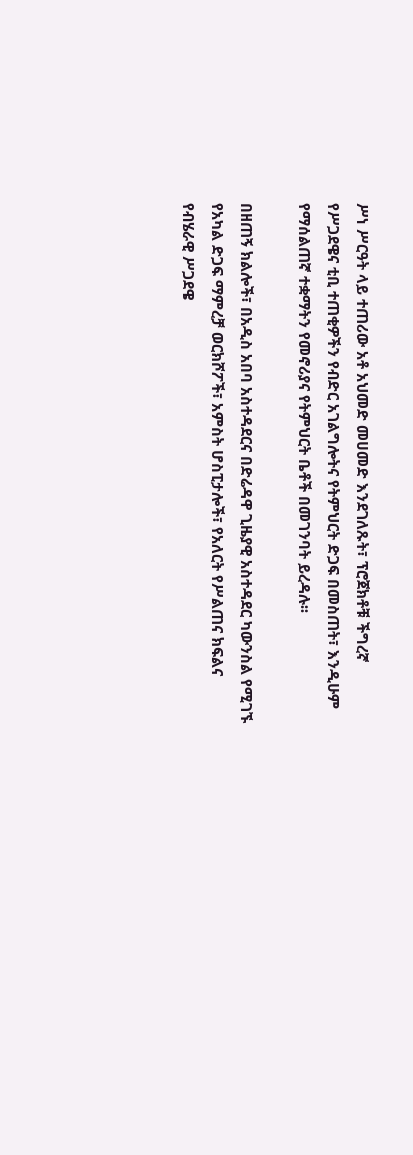ሥነ ሥርዓት ላይ ተጠሪው አቶ አህመድ መሀመድ እንደገለጹት፣ ፕሮጀክቶቹ ችግረኛ የሥጋደዌና ቲቢ ተጠቂዎችን የብድር አገልግሎትና የትምህርት ድጋፍ በመስጠት፣ እንዲሁም የማሰልጠኛ ተቋማትን የመኖሪያና የትምህርት ቤቶች በመገንባት ይረዳሉ፡፡

በዘጠኝ ክልሎች፣ በአዲስ አበባ አስተዳደርና በድሬዳዋ ጊዜያዊ አስተዳደር ካውንስል የሚገኙ የአካል ድጋፍ ማምረቻ ወርክሾፖች፣ አምስት ሆስፒታሎች፣ የአለርት የሥልጠና ክፍልና የብሄራዊ ሥጋደዌ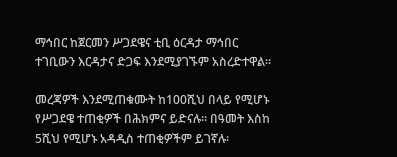ማኅበር ከጀርመን ሥጋደዌና ቲቢ ዕርዳታ ማኅበር ተገቢውን እርዳታና ድጋፍ እንደሚያገኙም አስረድተዋል፡፡

መረጃዎች እንደሚጠቁሙት ከ100ሺህ በላይ የሚሆኑ የሥጋደዌ ተጠቂዎች በሕክምና ይድናሉ፡፡ በዓመት እስከ 5ሺህ የሚሆኑ አዳዲስ ተጠቂዎችም ይገኛሉ፡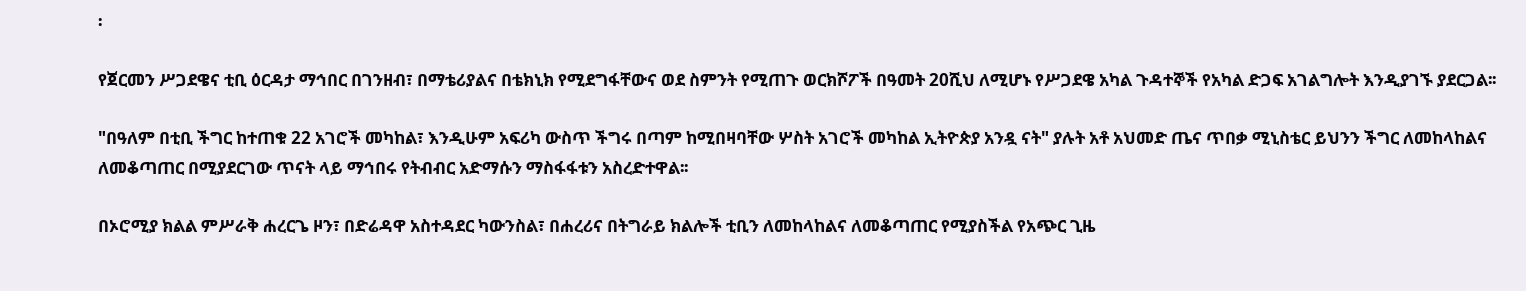፡

የጀርመን ሥጋደዌና ቲቢ ዕርዳታ ማኅበር በገንዘብ፣ በማቴሪያልና በቴክኒክ የሚደግፋቸውና ወደ ስምንት የሚጠጉ ወርክሾፖች በዓመት 20ሺህ ለሚሆኑ የሥጋደዌ አካል ጉዳተኞች የአካል ድጋፍ አገልግሎት እንዲያገኙ ያደርጋል፡፡

"በዓለም በቲቢ ችግር ከተጠቁ 22 አገሮች መካከል፣ እንዲሁም አፍሪካ ውስጥ ችግሩ በጣም ከሚበዛባቸው ሦስት አገሮች መካከል ኢትዮጵያ አንዷ ናት" ያሉት አቶ አህመድ ጤና ጥበቃ ሚኒስቴር ይህንን ችግር ለመከላከልና ለመቆጣጠር በሚያደርገው ጥናት ላይ ማኅበሩ የትብብር አድማሱን ማስፋፋቱን አስረድተዋል፡፡

በኦሮሚያ ክልል ምሥራቅ ሐረርጌ ዞን፣ በድሬዳዋ አስተዳደር ካውንስል፣ በሐረሪና በትግራይ ክልሎች ቲቢን ለመከላከልና ለመቆጣጠር የሚያስችል የአጭር ጊዜ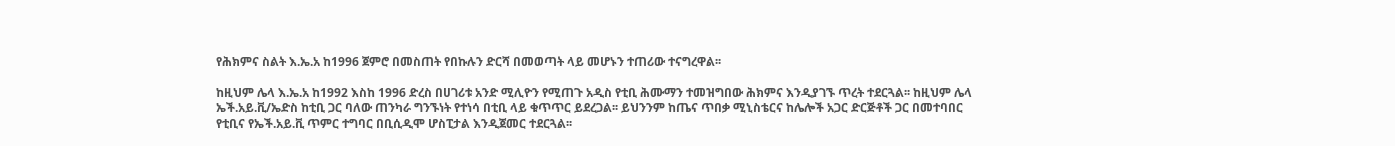የሕክምና ስልት እ.ኤ.አ ከ1996 ጀምሮ በመስጠት የበኩሉን ድርሻ በመወጣት ላይ መሆኑን ተጠሪው ተናግረዋል፡፡

ከዚህም ሌላ እ.ኤ.አ ከ1992 እስከ 1996 ድረስ በሀገሪቱ አንድ ሚሊዮን የሚጠጉ አዲስ የቲቢ ሕሙማን ተመዝግበው ሕክምና እንዲያገኙ ጥረት ተደርጓል፡፡ ከዚህም ሌላ ኤች.አይ.ቪ/ኤድስ ከቲቢ ጋር ባለው ጠንካራ ግንኙነት የተነሳ በቲቢ ላይ ቁጥጥር ይደረጋል፡፡ ይህንንም ከጤና ጥበቃ ሚኒስቴርና ከሌሎች አጋር ድርጅቶች ጋር በመተባበር የቲቢና የኤች.አይ.ቪ ጥምር ተግባር በቢሲዲሞ ሆስፒታል እንዲጀመር ተደርጓል፡፡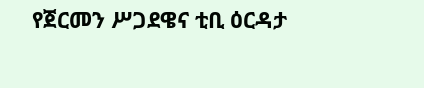የጀርመን ሥጋደዌና ቲቢ ዕርዳታ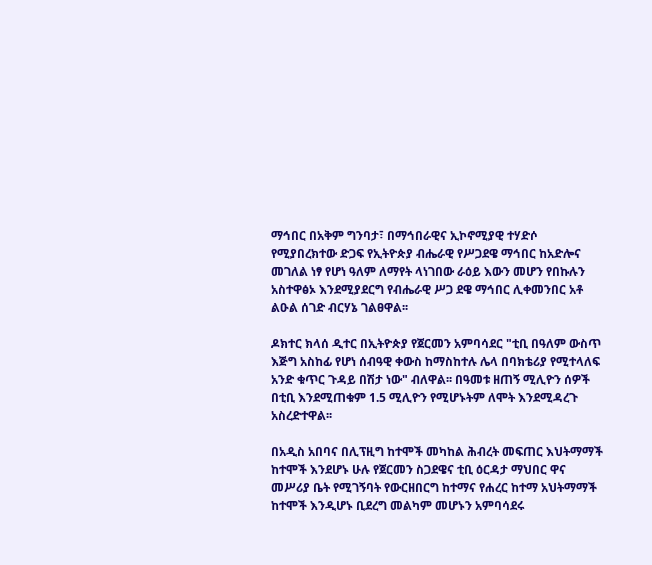ማኅበር በአቅም ግንባታ፣ በማኅበራዊና ኢኮኖሚያዊ ተሃድሶ የሚያበረክተው ድጋፍ የኢትዮጵያ ብሔራዊ የሥጋደዌ ማኅበር ከአድሎና መገለል ነፃ የሆነ ዓለም ለማየት ላነገበው ራዕይ እውን መሆን የበኩሉን አስተዋፅኦ እንደሚያደርግ የብሔራዊ ሥጋ ደዌ ማኅበር ሊቀመንበር አቶ ልዑል ሰገድ ብርሃኔ ገልፀዋል፡፡

ዶክተር ክላሰ ዲተር በኢትዮጵያ የጀርመን አምባሳደር "ቲቢ በዓለም ውስጥ እጅግ አስከፊ የሆነ ሰብዓዊ ቀውስ ከማስከተሉ ሌላ በባክቴሪያ የሚተላለፍ አንድ ቁጥር ጉዳይ በሽታ ነው" ብለዋል፡፡ በዓመቱ ዘጠኝ ሚሊዮን ሰዎች በቲቢ እንደሚጠቁም 1.5 ሚሊዮን የሚሆኑትም ለሞት እንደሚዳረጉ አስረድተዋል፡፡

በአዲስ አበባና በሊፕዚግ ከተሞች መካከል ሕብረት መፍጠር እህትማማች ከተሞች እንደሆኑ ሁሉ የጀርመን ስጋደዌና ቲቢ ዕርዳታ ማህበር ዋና መሥሪያ ቤት የሚገኝባት የውርዘበርግ ከተማና የሐረር ከተማ አህትማማች ከተሞች እንዲሆኑ ቢደረግ መልካም መሆኑን አምባሳደሩ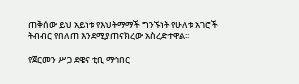ጠቅሰው ይህ አይነቱ የእህትማማች ግንኙነት የሁለቱ አገሮች ትብብር የበለጠ እንደሚያጠናክረው አስረድተዋል፡፡

የጀርመን ሥጋ ደዌና ቲቢ ማኅበር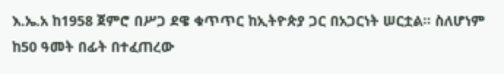እ.ኤ.አ ከ1958 ጀምሮ በሥጋ ደዌ ቁጥጥር ከኢትዮጵያ ጋር በአጋርነት ሠርቷል፡፡ ስለሆነም ከ50 ዓመት በፊት በተፈጠረው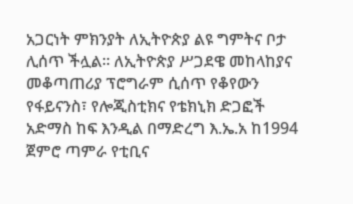አጋርነት ምክንያት ለኢትዮጵያ ልዩ ግምትና ቦታ ሊሰጥ ችሏል፡፡ ለኢትዮጵያ ሥጋደዌ መከላከያና መቆጣጠሪያ ፕሮግራም ሲሰጥ የቆየውን የፋይናንስ፣ የሎጂስቲክና የቴክኒክ ድጋፎች አድማስ ከፍ እንዲል በማድረግ እ.ኤ.አ ከ1994 ጀምሮ ጣምራ የቲቢና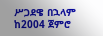ሥጋደዌ በኋላም ከ2004 ጀምሮ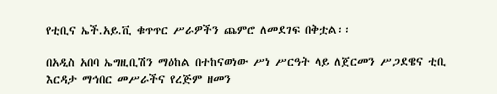የቲቢና ኤች.አይ.ቪ ቁጥጥር ሥራዎችን ጨምሮ ለመደገፍ በቅቷል፡፡

በአዲስ አበባ ኤግዚቢሽን ማዕከል በተከናወነው ሥነ ሥርዓት ላይ ለጀርመን ሥጋደዌና ቲቢ እርዳታ ማኅበር መሥራችና የረጅም ዘመን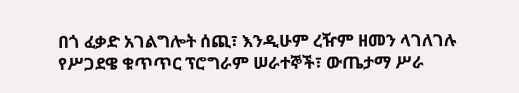በጎ ፈቃድ አገልግሎት ሰጪ፣ እንዲሁም ረዥም ዘመን ላገለገሉ የሥጋደዌ ቁጥጥር ፕሮግራም ሠራተኞች፣ ውጤታማ ሥራ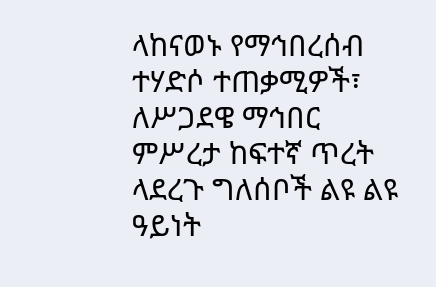ላከናወኑ የማኅበረሰብ ተሃድሶ ተጠቃሚዎች፣ ለሥጋደዌ ማኅበር ምሥረታ ከፍተኛ ጥረት ላደረጉ ግለሰቦች ልዩ ልዩ ዓይነት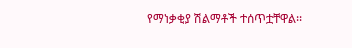የማነቃቂያ ሽልማቶች ተሰጥቷቸዋል፡፡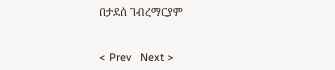በታደሰ ገብረማርያም


< Prev   Next >